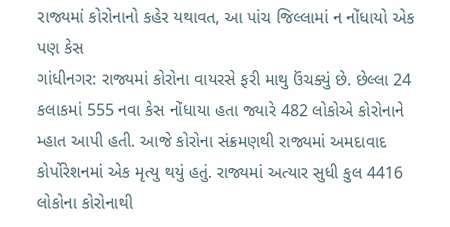રાજ્યમાં કોરોનાનો કહેર યથાવત, આ પાંચ જિલ્લામાં ન નોંધાયો એક પણ કેસ
ગાંધીનગર: રાજ્યમાં કોરોના વાયરસે ફરી માથુ ઉંચક્યું છે. છેલ્લા 24 કલાકમાં 555 નવા કેસ નોંધાયા હતા જ્યારે 482 લોકોએ કોરોનાને મ્હાત આપી હતી. આજે કોરોના સંક્રમણથી રાજ્યમાં અમદાવાદ કોર્પોરેશનમાં એક મૃત્યુ થયું હતું. રાજ્યમાં અત્યાર સુધી કુલ 4416 લોકોના કોરોનાથી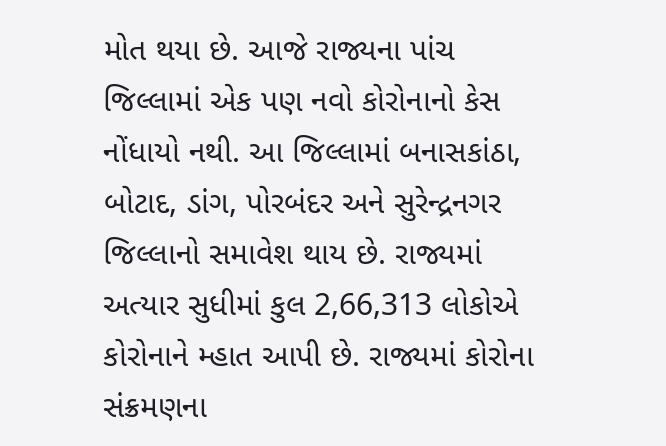મોત થયા છે. આજે રાજ્યના પાંચ જિલ્લામાં એક પણ નવો કોરોનાનો કેસ નોંધાયો નથી. આ જિલ્લામાં બનાસકાંઠા, બોટાદ, ડાંગ, પોરબંદર અને સુરેન્દ્રનગર જિલ્લાનો સમાવેશ થાય છે. રાજ્યમાં અત્યાર સુધીમાં કુલ 2,66,313 લોકોએ કોરોનાને મ્હાત આપી છે. રાજ્યમાં કોરોના સંક્રમણના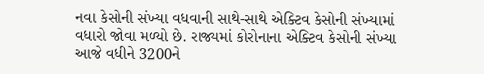નવા કેસોની સંખ્યા વધવાની સાથે-સાથે એક્ટિવ કેસોની સંખ્યામાં વધારો જોવા મળ્યો છે. રાજ્યમાં કોરોનાના એક્ટિવ કેસોની સંખ્યા આજે વધીને 3200ને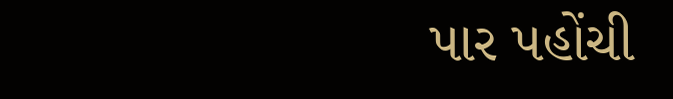પાર પહોંચી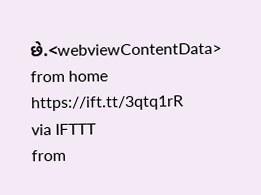છે.<webviewContentData>
from home https://ift.tt/3qtq1rR
via IFTTT
from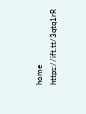home https://ift.tt/3qtq1rR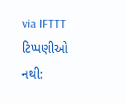via IFTTT
ટિપ્પણીઓ નથી: